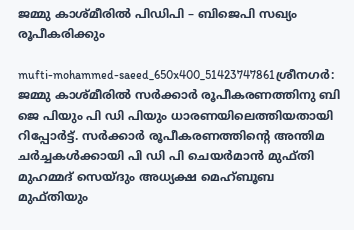ജമ്മു കാശ്മീരില്‍ പിഡിപി – ബിജെപി സഖ്യം രൂപീകരിക്കും

mufti-mohammed-saeed_650x400_51423747861ശ്രീനഗര്‍: ജമ്മു കാശ്മീരില്‍ സര്‍ക്കാര്‍ രൂപീകരണത്തിനു ബി ജെ പിയും പി ഡി പിയും ധാരണയിലെത്തിയതായി റിപ്പോര്‍ട്ട്. സര്‍ക്കാര്‍ രൂപീകരണത്തിന്റെ അന്തിമ ചര്‍ച്ചകള്‍ക്കായി പി ഡി പി ചെയര്‍മാന്‍ മുഫ്തി മുഹമ്മദ് സെയ്ദും അധ്യക്ഷ മെഹ്ബൂബ മുഫ്തിയും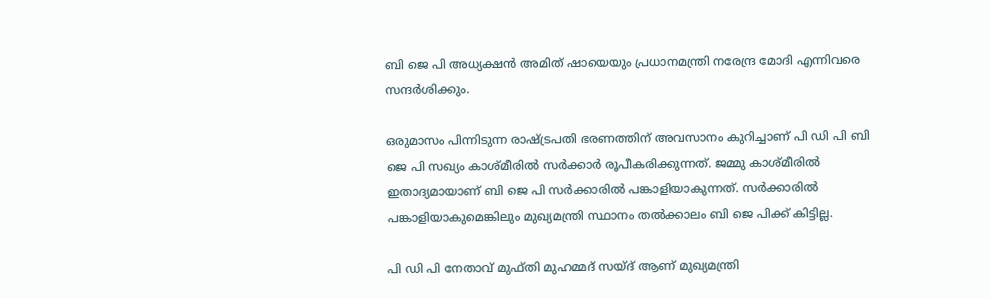ബി ജെ പി അധ്യക്ഷന്‍ അമിത് ഷായെയും പ്രധാനമന്ത്രി നരേന്ദ്ര മോദി എന്നിവരെ സന്ദര്‍ശിക്കും.

ഒരുമാസം പിന്നിടുന്ന രാഷ്ട്രപതി ഭരണത്തിന് അവസാനം കുറിച്ചാണ് പി ഡി പി ബി ജെ പി സഖ്യം കാശ്മീരില്‍ സര്‍ക്കാര്‍ രൂപീകരിക്കുന്നത്. ജമ്മു കാശ്മീരില്‍ ഇതാദ്യമായാണ് ബി ജെ പി സര്‍ക്കാരില്‍ പങ്കാളിയാകുന്നത്. സര്‍ക്കാരില്‍ പങ്കാളിയാകുമെങ്കിലും മുഖ്യമന്ത്രി സ്ഥാനം തല്‍ക്കാലം ബി ജെ പിക്ക് കിട്ടില്ല.

പി ഡി പി നേതാവ് മുഫ്തി മുഹമ്മദ് സയ്ദ് ആണ് മുഖ്യമന്ത്രി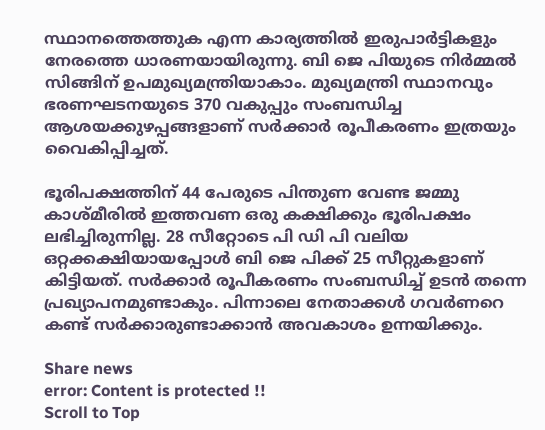സ്ഥാനത്തെത്തുക എന്ന കാര്യത്തില്‍ ഇരുപാര്‍ട്ടികളും നേരത്തെ ധാരണയായിരുന്നു. ബി ജെ പിയുടെ നിര്‍മ്മല്‍ സിങ്ങിന് ഉപമുഖ്യമന്ത്രിയാകാം. മുഖ്യമന്ത്രി സ്ഥാനവും ഭരണഘടനയുടെ 370 വകുപ്പും സംബന്ധിച്ച ആശയക്കുഴപ്പങ്ങളാണ് സര്‍ക്കാര്‍ രൂപീകരണം ഇത്രയും വൈകിപ്പിച്ചത്.

ഭൂരിപക്ഷത്തിന് 44 പേരുടെ പിന്തുണ വേണ്ട ജമ്മു കാശ്മീരില്‍ ഇത്തവണ ഒരു കക്ഷിക്കും ഭൂരിപക്ഷം ലഭിച്ചിരുന്നില്ല. 28 സീറ്റോടെ പി ഡി പി വലിയ ഒറ്റക്കക്ഷിയായപ്പോള്‍ ബി ജെ പിക്ക് 25 സീറ്റുകളാണ് കിട്ടിയത്. സര്‍ക്കാര്‍ രൂപീകരണം സംബന്ധിച്ച് ഉടന്‍ തന്നെ പ്രഖ്യാപനമുണ്ടാകും. പിന്നാലെ നേതാക്കള്‍ ഗവര്‍ണറെ കണ്ട് സര്‍ക്കാരുണ്ടാക്കാന്‍ അവകാശം ഉന്നയിക്കും.

Share news
error: Content is protected !!
Scroll to Top